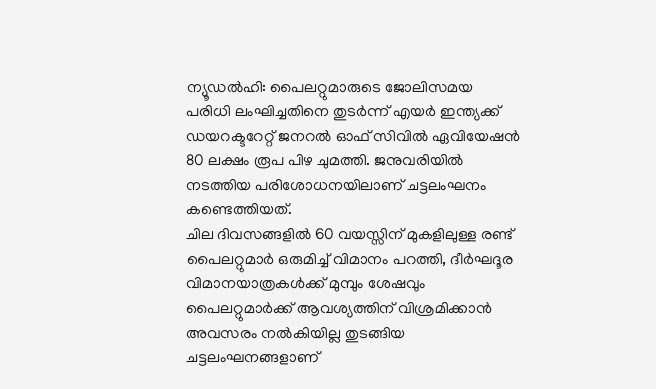ന്യൂഡൽഹി: പൈലറ്റുമാരുടെ ജോലിസമയ പരിധി ലംഘിച്ചതിനെ തുടർന്ന് എയർ ഇന്ത്യക്ക് ഡയറക്ടറേറ്റ് ജനറൽ ഓഫ് സിവിൽ ഏവിയേഷൻ 80 ലക്ഷം രൂപ പിഴ ചുമത്തി. ജനുവരിയിൽ നടത്തിയ പരിശോധനയിലാണ് ചട്ടലംഘനം കണ്ടെത്തിയത്.
ചില ദിവസങ്ങളിൽ 60 വയസ്സിന് മുകളിലുള്ള രണ്ട് പൈലറ്റുമാർ ഒരുമിച്ച് വിമാനം പറത്തി, ദീർഘദൂര വിമാനയാത്രകൾക്ക് മുമ്പും ശേഷവും പൈലറ്റുമാർക്ക് ആവശ്യത്തിന് വിശ്രമിക്കാൻ അവസരം നൽകിയില്ല തുടങ്ങിയ ചട്ടലംഘനങ്ങളാണ്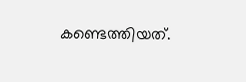കണ്ടെത്തിയത്.